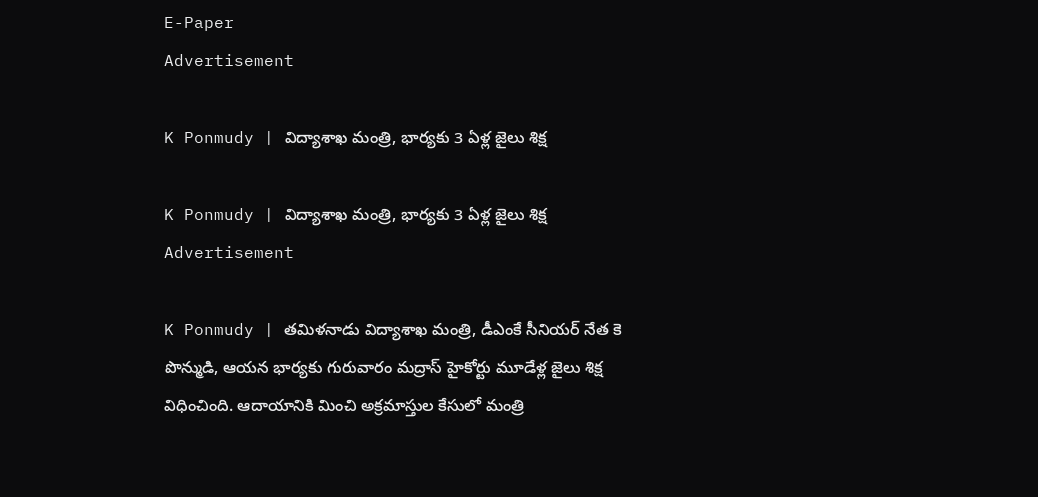E-Paper
Advertisement

K Ponmudy | విద్యాశాఖ మంత్రి, భార్యకు 3 ఏళ్ల జైలు శిక్ష

K Ponmudy | విద్యాశాఖ మంత్రి, భార్యకు 3 ఏళ్ల జైలు శిక్ష
Advertisement

K Ponmudy | తమిళనాడు విద్యాశాఖ మంత్రి, డీఎంకే సీనియర్ నేత కె పొన్ముడి, ఆయన భార్యకు గురువారం మద్రాస్ హైకోర్టు మూడేళ్ల జైలు శిక్ష విధించింది. ఆదాయానికి మించి అక్రమాస్తుల కేసులో మంత్రి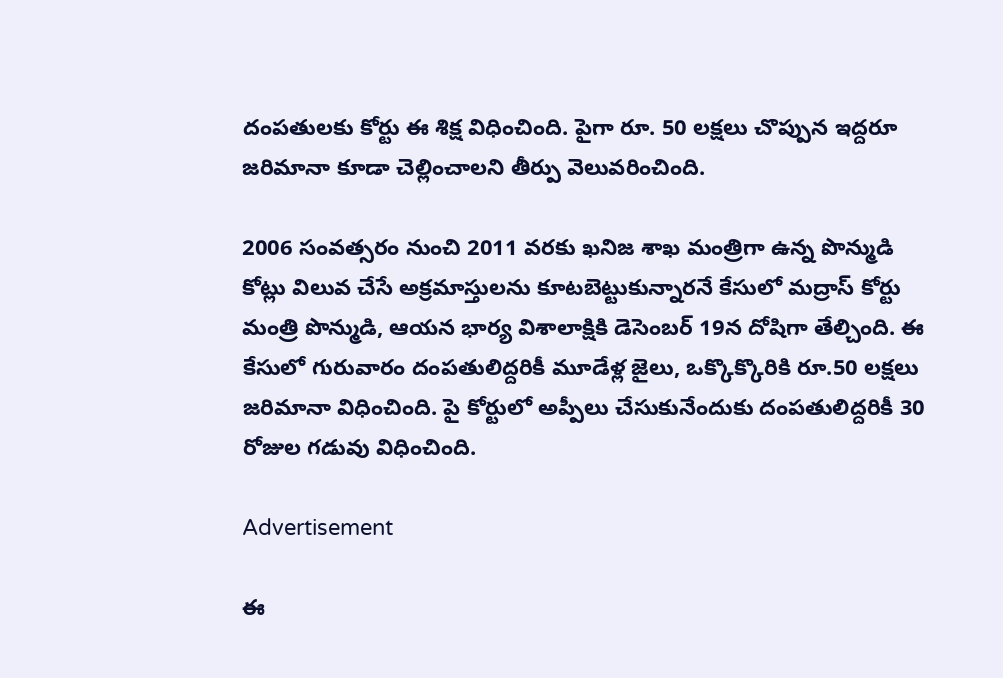దంపతులకు కోర్టు ఈ శిక్ష విధించింది. పైగా రూ. 50 లక్షలు చొప్పున ఇద్దరూ జరిమానా కూడా చెల్లించాలని తీర్పు వెలువరించింది.

2006 సంవత్సరం నుంచి 2011 వరకు ఖనిజ శాఖ మంత్రిగా ఉన్న పొన్ముడి కోట్లు విలువ చేసే అక్రమాస్తులను కూటబెట్టుకున్నారనే కేసులో మద్రాస్ కోర్టు మంత్రి పొన్ముడి, ఆయన భార్య విశాలాక్షికి డెసెంబర్ 19న దోషిగా తేల్చింది. ఈ కేసులో గురువారం దంపతులిద్దరికీ మూడేళ్ల జైలు, ఒక్కొక్కొరికి రూ.50 లక్షలు జరిమానా విధించింది. పై కోర్టులో అప్పీలు చేసుకునేందుకు దంపతులిద్దరికీ 30 రోజుల గడువు విధించింది.

Advertisement

ఈ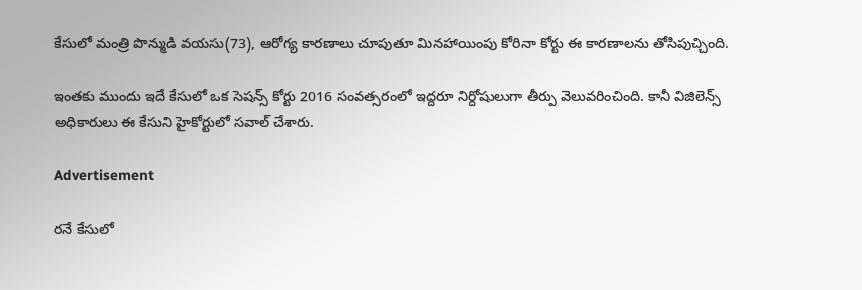కేసులో మంత్రి పొన్ముడి వయసు(73), ఆరోగ్య కారణాలు చూపుతూ మినహాయింపు కోరినా కోర్టు ఈ కారణాలను తోసిపుచ్చింది.

ఇంతకు ముందు ఇదే కేసులో ఒక సెషన్స్ కోర్టు 2016 సంవత్సరంలో ఇద్దరూ నిర్దోషులుగా తీర్పు వెలువరించింది. కానీ విజిలెన్స్ అధికారులు ఈ కేసుని హైకోర్టులో సవాల్ చేశారు.

Advertisement

రనే కేసులో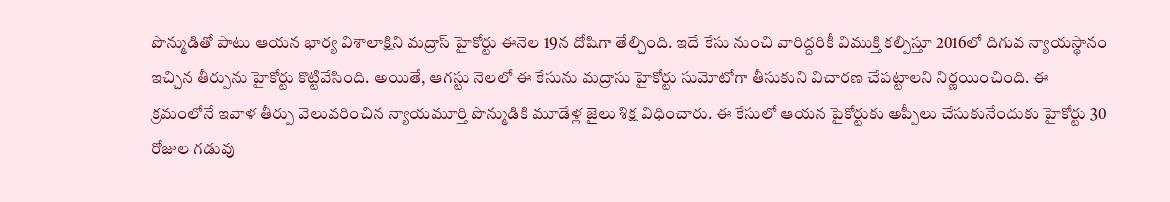పొన్ముడితో పాటు ఆయన భార్య విశాలాక్షిని మద్రాస్ హైకోర్టు ఈనెల 19న దోషిగా తేల్చింది. ఇదే కేసు నుంచి వారిద్దరికీ విముక్తి కల్పిస్తూ 2016లో దిగువ న్యాయస్థానం ఇచ్చిన తీర్పును హైకోర్టు కొట్టివేసింది. అయితే, ఆగస్టు నెలలో ఈ కేసును మద్రాసు హైకోర్టు సుమోటోగా తీసుకుని విచారణ చేపట్టాలని నిర్ణయించింది. ఈ క్రమంలోనే ఇవాళ తీర్పు వెలువరించిన న్యాయమూర్తి పొన్ముడికి మూడేళ్ల జైలు శిక్ష విధించారు. ఈ కేసులో ఆయన పైకోర్టుకు అప్పీలు చేసుకునేందుకు హైకోర్టు 30 రోజుల గడువు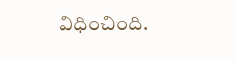విధించింది.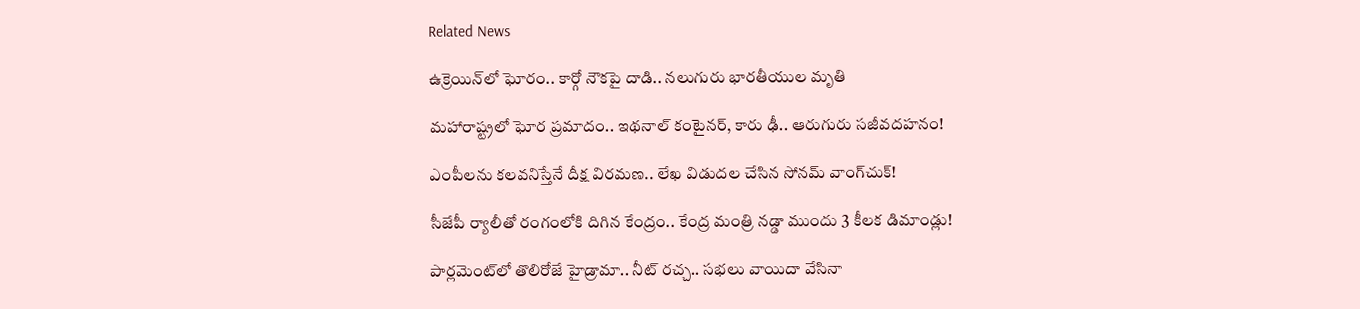Related News

ఉక్రెయిన్‌లో ఘోరం.. కార్గో నౌకపై దాడి.. నలుగురు భారతీయుల మృతి

మహారాష్ట్రలో ఘోర ప్రమాదం.. ఇథనాల్ కంటైనర్, కారు ఢీ.. ఆరుగురు సజీవదహనం!

ఎంపీలను కలవనిస్తేనే దీక్ష విరమణ.. లేఖ విడుదల చేసిన సోనమ్ వాంగ్‌చుక్!

సీజేపీ ర్యాలీతో రంగంలోకి దిగిన కేంద్రం.. కేంద్ర మంత్రి నడ్డా ముందు 3 కీలక డిమాండ్లు!

పార్లమెంట్‌లో తొలిరోజే హైడ్రామా.. నీట్ రచ్చ.. సభలు వాయిదా వేసినా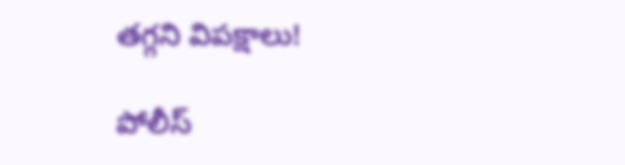తగ్గని విపక్షాలు!

పోలీస్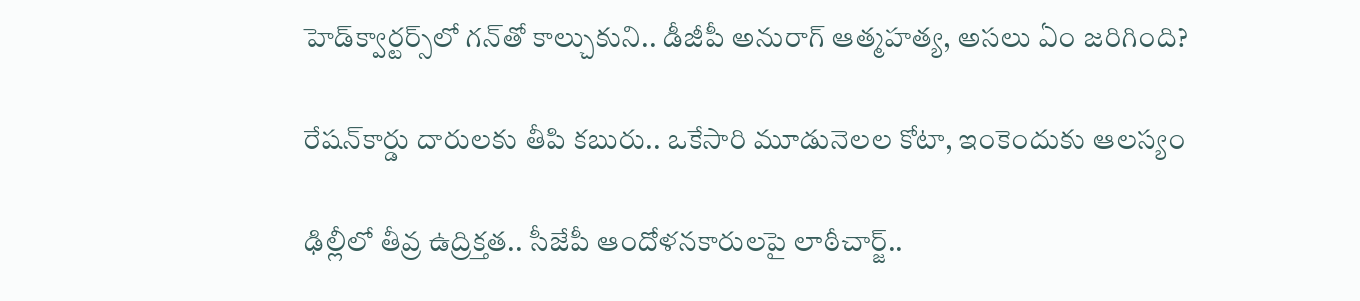హెడ్‌క్వార్టర్స్‌లో గన్‌తో కాల్చుకుని.. డీజీపీ అనురాగ్‌ ఆత్మహత్య, అసలు ఏం జరిగింది?

రేషన్‌కార్డు దారులకు తీపి కబురు.. ఒకేసారి మూడునెలల కోటా, ఇంకెందుకు ఆలస్యం

ఢిల్లీలో తీవ్ర ఉద్రిక్తత.. సీజేపీ ఆందోళనకారులపై లాఠీచార్జ్..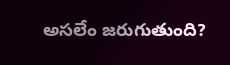అసలేం జరుగుతుంది?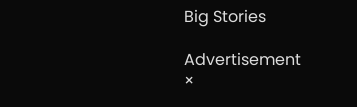Big Stories

Advertisement
×